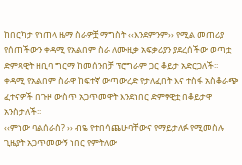ከበርካታ የነጠላ ዜማ ስራዎቿ ማግስት ‹‹እንደምንም›› የሚል መጠሪያ የሰጠችውን ቀዳሚ የአልበም ስራ ለሙዚቃ አፍቃሪያን ያደረሰችው ወጣቷ ድምጻዊት ዘቢባ ግርማ ከመሰንበቻ ፕሮግራም ጋር ቆይታ አድርጋለች፡፡
ቀዳሚ የአልበም ስራዋ ከፍተኛ ውጣውረድ የታለፈበት እና ተስፋ አስቆራጭ ፈተናዎች በጉዞ ውስጥ አጋጥመዋት እንደነበር ድምፃዊቷ በቆይታዋ አንስታለች፡፡
‹‹ምነው ባልሰራስ? ›› ብዬ የተበሳጨሁባቸውና የማይታለፉ የሚመስሉ ጊዜያት አጋጥመውኝ ነበር የምትለው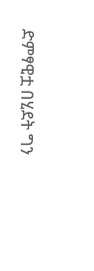ድምፃዊቷ በሂደት ግን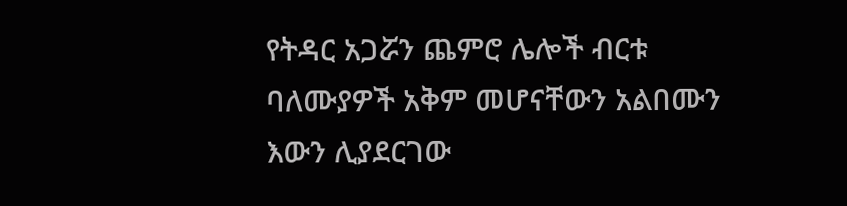የትዳር አጋሯን ጨምሮ ሌሎች ብርቱ ባለሙያዎች አቅም መሆናቸውን አልበሙን እውን ሊያደርገው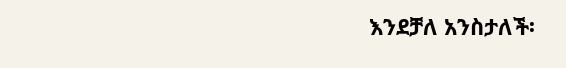እንደቻለ አንስታለች፡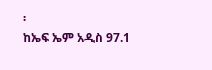፡
ከኤፍ ኤም አዲስ 97.1